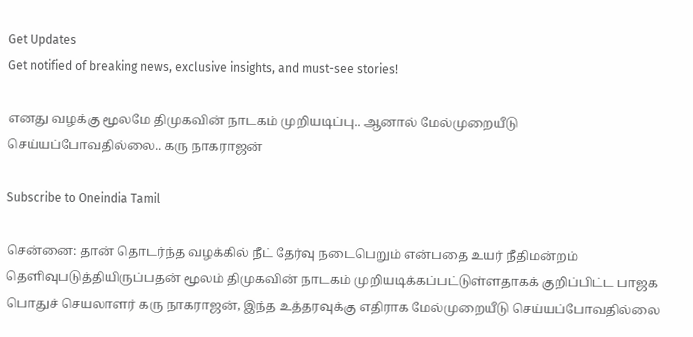Get Updates
Get notified of breaking news, exclusive insights, and must-see stories!

எனது வழக்கு மூலமே திமுகவின் நாடகம் முறியடிப்பு.. ஆனால் மேல்முறையீடு செய்யப்போவதில்லை.. கரு நாகராஜன்

Subscribe to Oneindia Tamil

சென்னை: தான் தொடர்ந்த வழக்கில் நீட் தேர்வு நடைபெறும் என்பதை உயர் நீதிமன்றம் தெளிவுபடுத்தியிருப்பதன் மூலம் திமுகவின் நாடகம் முறியடிக்கப்பட்டுள்ளதாகக் குறிப்பிட்ட பாஜக பொதுச் செயலாளர் கரு நாகராஜன், இந்த உத்தரவுக்கு எதிராக மேல்முறையீடு செய்யப்போவதில்லை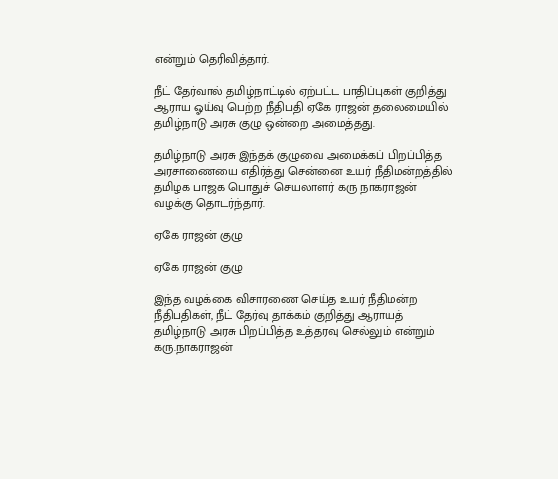என்றும் தெரிவித்தார்.

நீட் தேர்வால் தமிழ்நாட்டில் ஏற்பட்ட பாதிப்புகள் குறித்து ஆராய ஓய்வு பெற்ற நீதிபதி ஏகே ராஜன் தலைமையில் தமிழ்நாடு அரசு குழு ஒன்றை அமைத்தது.

தமிழ்நாடு அரசு இந்தக் குழுவை அமைக்கப் பிறப்பித்த அரசாணையை எதிர்த்து சென்னை உயர் நீதிமன்றத்தில் தமிழக பாஜக பொதுச் செயலாளர் கரு நாகராஜன் வழக்கு தொடர்ந்தார்.

ஏகே ராஜன் குழு

ஏகே ராஜன் குழு

இந்த வழக்கை விசாரணை செய்த உயர் நீதிமன்ற நீதிபதிகள், நீட் தேர்வு தாக்கம் குறித்து ஆராயத் தமிழ்நாடு அரசு பிறப்பித்த உத்தரவு செல்லும் என்றும் கரு.நாகராஜன்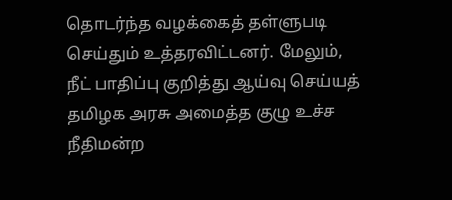தொடர்ந்த வழக்கைத் தள்ளுபடி செய்தும் உத்தரவிட்டனர். மேலும், நீட் பாதிப்பு குறித்து ஆய்வு செய்யத் தமிழக அரசு அமைத்த குழு உச்ச நீதிமன்ற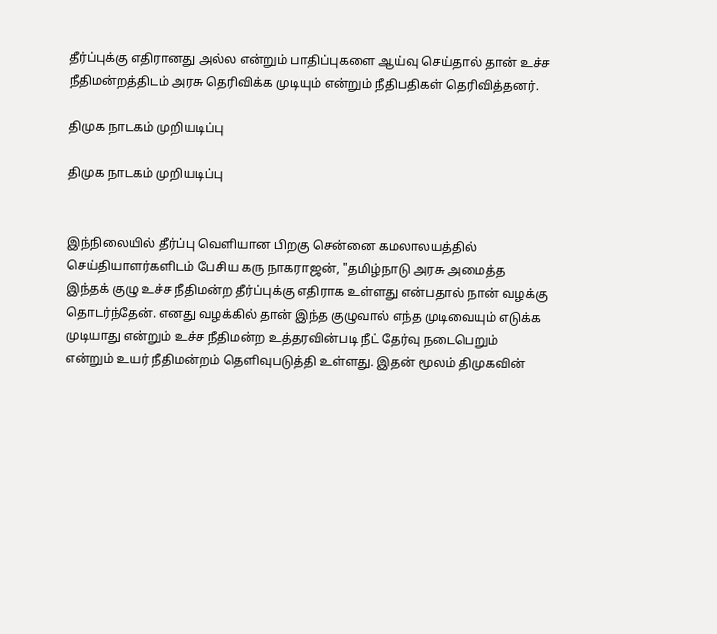தீர்ப்புக்கு எதிரானது அல்ல என்றும் பாதிப்புகளை ஆய்வு செய்தால் தான் உச்ச நீதிமன்றத்திடம் அரசு தெரிவிக்க முடியும் என்றும் நீதிபதிகள் தெரிவித்தனர்.

திமுக நாடகம் முறியடிப்பு

திமுக நாடகம் முறியடிப்பு


இந்நிலையில் தீர்ப்பு வெளியான பிறகு சென்னை கமலாலயத்தில் செய்தியாளர்களிடம் பேசிய கரு நாகராஜன், "தமிழ்நாடு அரசு அமைத்த இந்தக் குழு உச்ச நீதிமன்ற தீர்ப்புக்கு எதிராக உள்ளது என்பதால் நான் வழக்கு தொடர்ந்தேன். எனது வழக்கில் தான் இந்த குழுவால் எந்த முடிவையும் எடுக்க முடியாது என்றும் உச்ச நீதிமன்ற உத்தரவின்படி நீட் தேர்வு நடைபெறும் என்றும் உயர் நீதிமன்றம் தெளிவுபடுத்தி உள்ளது. இதன் மூலம் திமுகவின்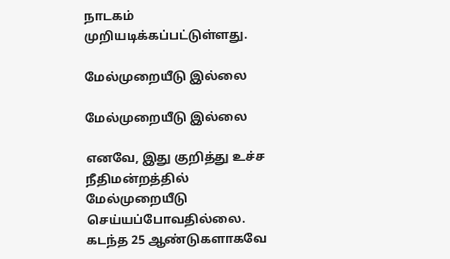நாடகம் முறியடிக்கப்பட்டுள்ளது.

மேல்முறையீடு இல்லை

மேல்முறையீடு இல்லை

எனவே, இது குறித்து உச்ச நீதிமன்றத்தில் மேல்முறையீடு செய்யப்போவதில்லை. கடந்த 25 ஆண்டுகளாகவே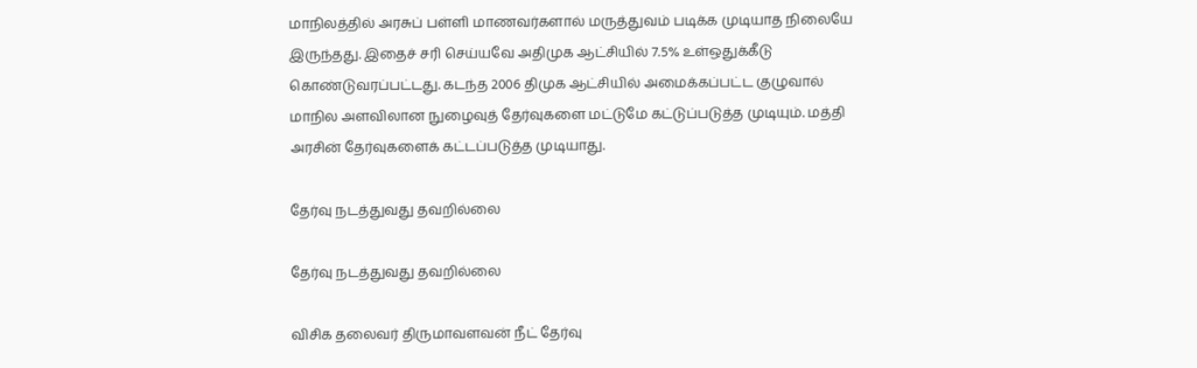மாநிலத்தில் அரசுப் பள்ளி மாணவர்களால் மருத்துவம் படிக்க முடியாத நிலையே இருந்தது. இதைச் சரி செய்யவே அதிமுக ஆட்சியில் 7.5% உள்ஒதுக்கீடு கொண்டுவரப்பட்டது. கடந்த 2006 திமுக ஆட்சியில் அமைக்கப்பட்ட குழுவால் மாநில அளவிலான நுழைவுத் தேர்வுகளை மட்டுமே கட்டுப்படுத்த முடியும். மத்தி அரசின் தேர்வுகளைக் கட்டப்படுத்த முடியாது.

தேர்வு நடத்துவது தவறில்லை

தேர்வு நடத்துவது தவறில்லை

விசிக தலைவர் திருமாவளவன் நீட் தேர்வு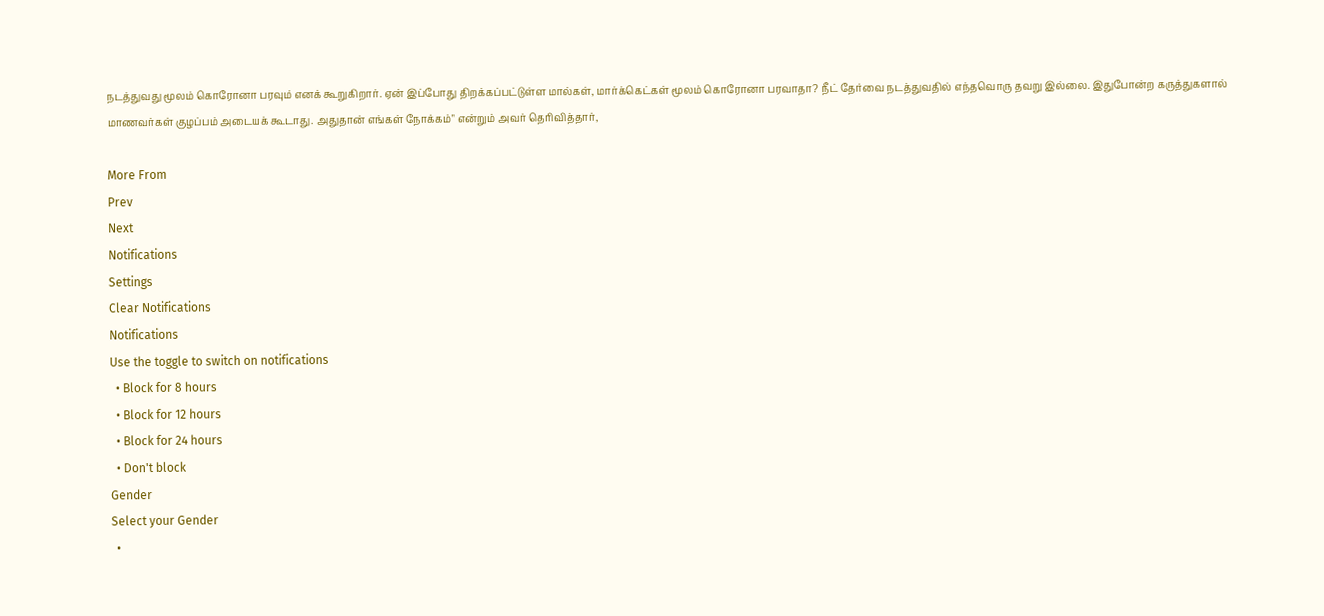நடத்துவது மூலம் கொரோனா பரவும் எனக் கூறுகிறார். ஏன் இப்போது திறக்கப்பட்டுள்ள மால்கள், மார்க்கெட்கள் மூலம் கொரோனா பரவாதா? நீட் தேர்வை நடத்துவதில் எந்தவொரு தவறு இல்லை. இதுபோன்ற கருத்துகளால் மாணவர்கள் குழப்பம் அடையக் கூடாது. அதுதான் எங்கள் நோக்கம்" என்றும் அவர் தெரிவித்தார்,

More From
Prev
Next
Notifications
Settings
Clear Notifications
Notifications
Use the toggle to switch on notifications
  • Block for 8 hours
  • Block for 12 hours
  • Block for 24 hours
  • Don't block
Gender
Select your Gender
  •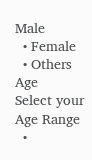Male
  • Female
  • Others
Age
Select your Age Range
  •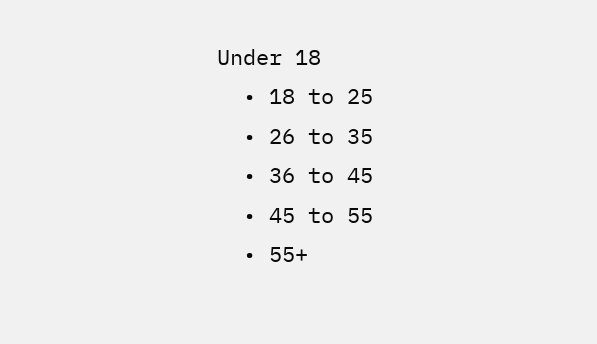Under 18
  • 18 to 25
  • 26 to 35
  • 36 to 45
  • 45 to 55
  • 55+